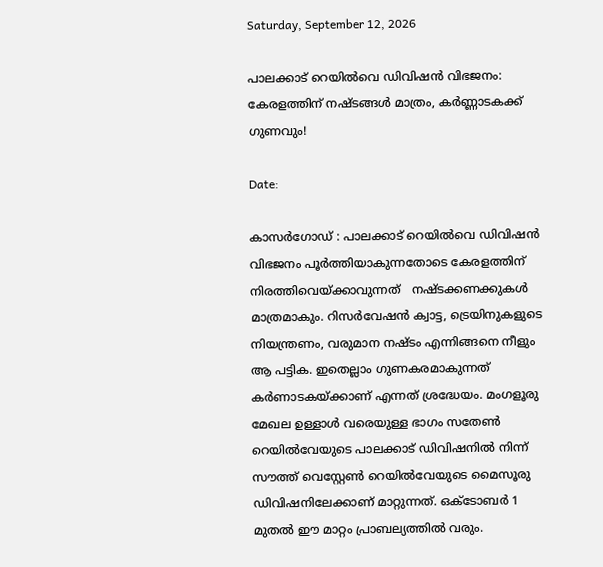Saturday, September 12, 2026

പാലക്കാട് റെയിൽവെ ഡിവിഷൻ വിഭജനം: കേരളത്തിന് നഷ്ടങ്ങൾ മാത്രം, കർണ്ണാടകക്ക് ഗുണവും!

Date:

കാസർഗോഡ് : പാലക്കാട്‌ റെയിൽവെ ഡിവിഷൻ വിഭജനം പൂർത്തിയാകുന്നതോടെ കേരളത്തിന് നിരത്തിവെയ്ക്കാവുന്നത്   നഷ്ടക്കണക്കുകൾ മാത്രമാകും. റിസർവേഷൻ ക്വാട്ട, ട്രെയിനുകളുടെ നിയന്ത്രണം, വരുമാന നഷ്ടം എന്നിങ്ങനെ നീളും ആ പട്ടിക. ഇതെല്ലാം ഗുണകരമാകുന്നത് കർണാടകയ്ക്കാണ് എന്നത് ശ്രദ്ധേയം. മംഗളൂരു മേഖല ഉള്ളാൾ വരെയുള്ള ഭാഗം സതേൺ റെയിൽവേയുടെ പാലക്കാട് ഡിവിഷനിൽ നിന്ന് സൗത്ത് വെസ്റ്റേൺ റെയിൽവേയുടെ മൈസൂരു ഡിവിഷനിലേക്കാണ് മാറ്റുന്നത്. ഒക്ടോബർ 1 മുതൽ ഈ മാറ്റം പ്രാബല്യത്തിൽ വരും.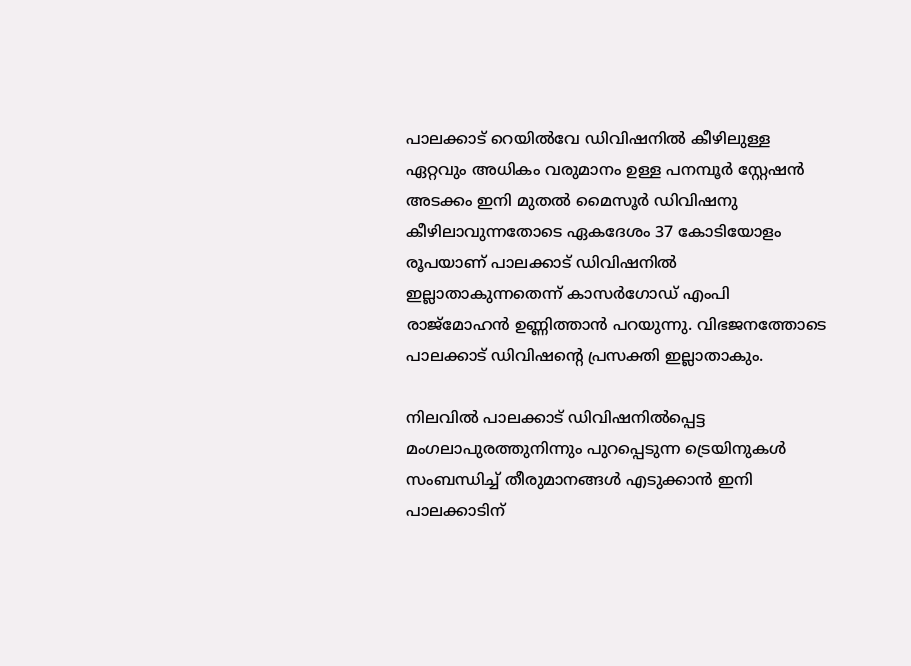പാലക്കാട് റെയിൽവേ ഡിവിഷനിൽ കീഴിലുള്ള ഏറ്റവും അധികം വരുമാനം ഉള്ള പനമ്പൂർ സ്റ്റേഷൻ അടക്കം ഇനി മുതൽ മൈസൂർ ഡിവിഷനു കീഴിലാവുന്നതോടെ ഏകദേശം 37 കോടിയോളം രൂപയാണ് പാലക്കാട് ഡിവിഷനിൽ ഇല്ലാതാകുന്നതെന്ന് കാസർഗോഡ് എംപി രാജ്മോഹൻ ഉണ്ണിത്താൻ പറയുന്നു. വിഭജനത്തോടെ പാലക്കാട് ഡിവിഷൻ്റെ പ്രസക്തി ഇല്ലാതാകും.

നിലവിൽ പാലക്കാട് ഡിവിഷനിൽപ്പെട്ട മംഗലാപുരത്തുനിന്നും പുറപ്പെടുന്ന ട്രെയിനുകൾ സംബന്ധിച്ച് തീരുമാനങ്ങൾ എടുക്കാൻ ഇനി പാലക്കാടിന്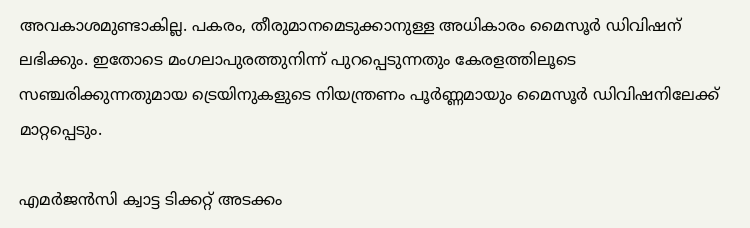അവകാശമുണ്ടാകില്ല. പകരം, തീരുമാനമെടുക്കാനുള്ള അധികാരം മൈസൂർ ഡിവിഷന് ലഭിക്കും. ഇതോടെ മംഗലാപുരത്തുനിന്ന് പുറപ്പെടുന്നതും കേരളത്തിലൂടെ സഞ്ചരിക്കുന്നതുമായ ട്രെയിനുകളുടെ നിയന്ത്രണം പൂർണ്ണമായും മൈസൂർ ഡിവിഷനിലേക്ക് മാറ്റപ്പെടും.

എമർജൻസി ക്വാട്ട ടിക്കറ്റ് അടക്കം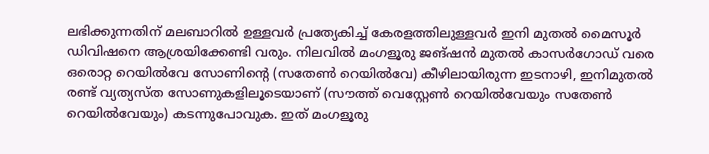ലഭിക്കുന്നതിന് മലബാറിൽ ഉള്ളവർ പ്രത്യേകിച്ച് കേരളത്തിലുള്ളവർ ഇനി മുതൽ മൈസൂർ ഡിവിഷനെ ആശ്രയിക്കേണ്ടി വരും. നിലവിൽ മംഗളൂരു ജങ്ഷൻ മുതൽ കാസർഗോഡ് വരെ ഒരൊറ്റ റെയിൽവേ സോണിൻ്റെ (സതേൺ റെയിൽവേ) കീഴിലായിരുന്ന ഇടനാഴി, ഇനിമുതൽ രണ്ട് വ്യത്യസ്ത സോണുകളിലൂടെയാണ് (സൗത്ത് വെസ്റ്റേൺ റെയിൽവേയും സതേൺ റെയിൽവേയും) കടന്നുപോവുക. ഇത് മംഗളൂരു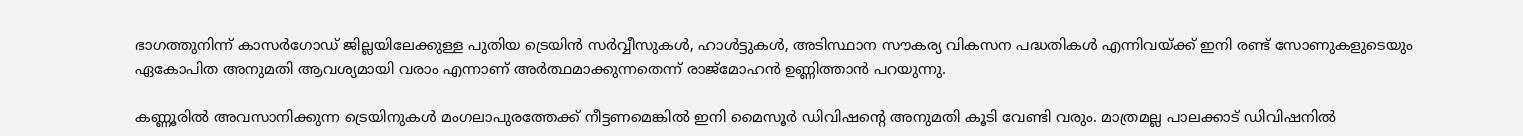ഭാഗത്തുനിന്ന് കാസർഗോഡ് ജില്ലയിലേക്കുള്ള പുതിയ ട്രെയിൻ സർവ്വീസുകൾ, ഹാൾട്ടുകൾ, അടിസ്ഥാന സൗകര്യ വികസന പദ്ധതികൾ എന്നിവയ്ക്ക് ഇനി രണ്ട് സോണുകളുടെയും ഏകോപിത അനുമതി ആവശ്യമായി വരാം എന്നാണ് അർത്ഥമാക്കുന്നതെന്ന് രാജ്മോഹൻ ഉണ്ണിത്താൻ പറയുന്നു.

കണ്ണൂരിൽ അവസാനിക്കുന്ന ട്രെയിനുകൾ മംഗലാപുരത്തേക്ക് നീട്ടണമെങ്കിൽ ഇനി മൈസൂർ ഡിവിഷൻ്റെ അനുമതി കൂടി വേണ്ടി വരും. മാത്രമല്ല പാലക്കാട്‌ ഡിവിഷനിൽ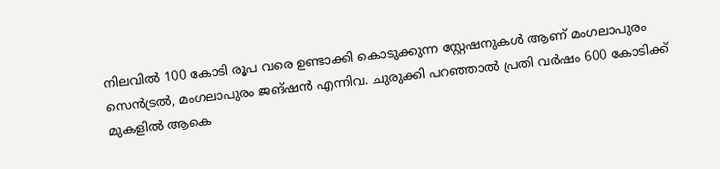നിലവിൽ 100 കോടി രൂപ വരെ ഉണ്ടാക്കി കൊടുക്കുന്ന സ്റ്റേഷനുകൾ ആണ് മംഗലാപുരം സെൻട്രൽ, മംഗലാപുരം ജങ്ഷൻ എന്നിവ. ചുരുക്കി പറഞ്ഞാൽ പ്രതി വർഷം 600 കോടിക്ക് മുകളിൽ ആകെ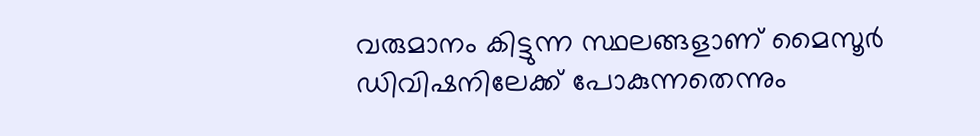വരുമാനം കിട്ടുന്ന സ്ഥലങ്ങളാണ് മൈസൂർ ഡിവിഷനിലേക്ക് പോകുന്നതെന്നും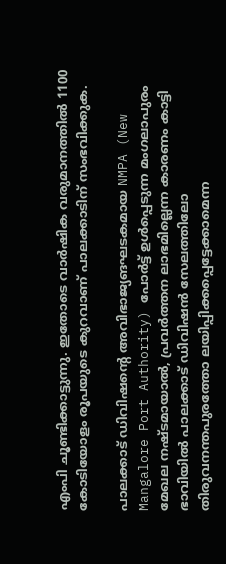എംപി ചൂണ്ടിക്കാട്ടുന്നു. ഇതോടെ വാർഷിക വരുമാനത്തിൽ 1100 കോടിയോളം രൂപയുടെ കുറവാണ് പാലക്കാടിന് സംഭവിക്കുക.

പാലക്കാട് ഡിവിഷൻ്റെ അവിഭാജ്യങഘടകമായ NMPA (New Mangalore Port Authority) പോർട്ട് ഉൾപ്പെടുന്ന മംഗലാപുരം മേഖല നഷ്ടമായാൽ, പ്രവർത്തന ലാഭമില്ലെന്ന കാരണം കാട്ടി ഭാവിയിൽ പാലക്കാട് ഡിവിഷൻ സേലത്തിലോ തിരുവനന്തപുരത്തോ ലയിപ്പിക്കപ്പെട്ടേക്കാമെന്ന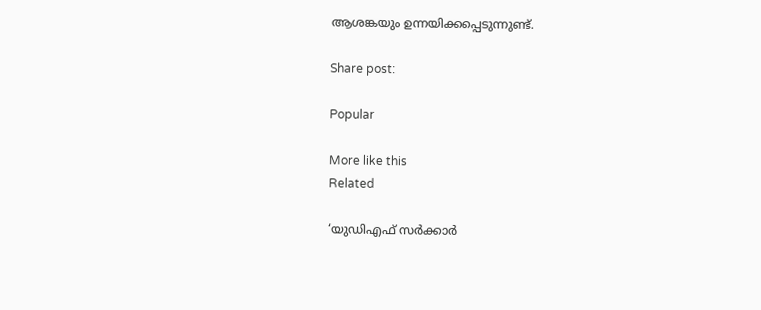ആശങ്കയും ഉന്നയിക്കപ്പെടുന്നുണ്ട്.

Share post:

Popular

More like this
Related

‘യുഡിഎഫ് സർക്കാർ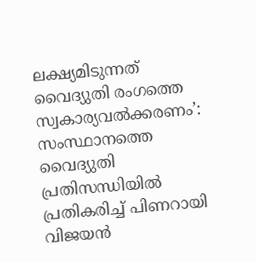ലക്ഷ്യമിടുന്നത് വൈദ്യുതി രംഗത്തെ സ്വകാര്യവൽക്കരണം’: സംസ്ഥാനത്തെ വൈദ്യുതി പ്രതിസന്ധിയിൽ പ്രതികരിച്ച് പിണറായി വിജയൻ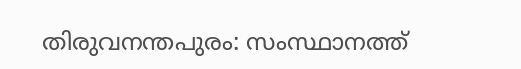തിരുവനന്തപുരം: സംസ്ഥാനത്ത്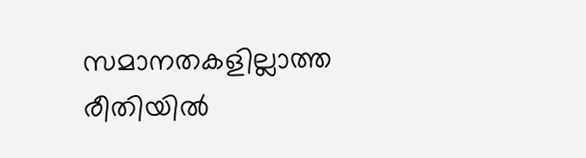സമാനതകളില്ലാത്ത രീതിയില്‍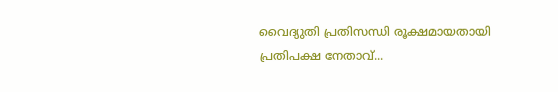വൈദ്യുതി പ്രതിസന്ധി രൂക്ഷമായതായി പ്രതിപക്ഷ നേതാവ്...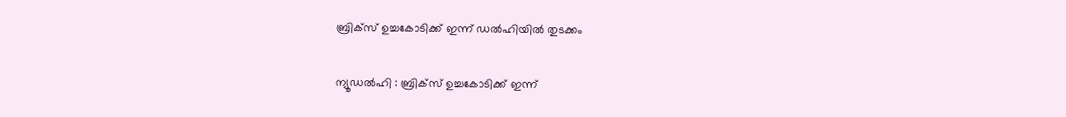ബ്രിക്സ് ഉച്ചകോടിക്ക് ഇന്ന് ഡൽഹിയിൽ തുടക്കം

ന്യൂഡല്‍ഹി : ബ്രിക്‌സ് ഉച്ചകോടിക്ക് ഇന്ന്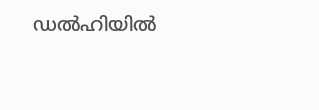ഡല്‍ഹിയില്‍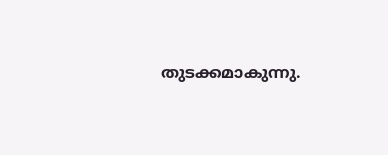തുടക്കമാകുന്നു.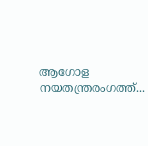ആഗോള നയതന്ത്രരംഗത്ത്...